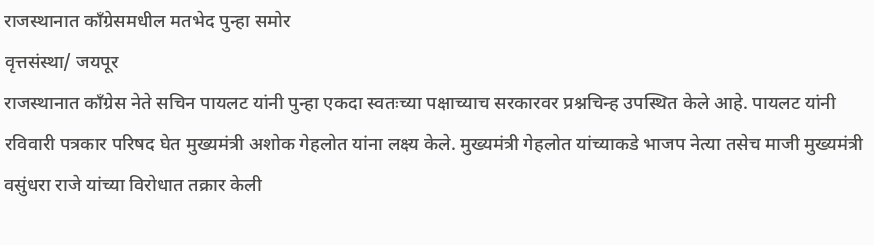राजस्थानात काँग्रेसमधील मतभेद पुन्हा समोर
वृत्तसंस्था/ जयपूर
राजस्थानात काँग्रेस नेते सचिन पायलट यांनी पुन्हा एकदा स्वतःच्या पक्षाच्याच सरकारवर प्रश्नचिन्ह उपस्थित केले आहे. पायलट यांनी रविवारी पत्रकार परिषद घेत मुख्यमंत्री अशोक गेहलोत यांना लक्ष्य केले. मुख्यमंत्री गेहलोत यांच्याकडे भाजप नेत्या तसेच माजी मुख्यमंत्री वसुंधरा राजे यांच्या विरोधात तक्रार केली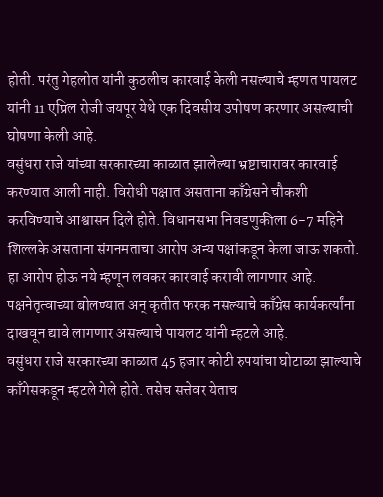होती. परंतु गेहलोत यांनी कुठलीच कारवाई केली नसल्याचे म्हणत पायलट यांनी 11 एप्रिल रोजी जयपूर येथे एक दिवसीय उपोषण करणार असल्याची घोषणा केली आहे.
वसुंधरा राजे यांच्या सरकारच्या काळात झालेल्या भ्रष्टाचारावर कारवाई करण्यात आली नाही. विरोधी पक्षात असताना काँग्रेसने चौकशी करविण्याचे आश्वासन दिले होते. विधानसभा निवडणुकीला 6-7 महिने शिल्लके असताना संगनमताचा आरोप अन्य पक्षांकडून केला जाऊ शकतो. हा आरोप होऊ नये म्हणून लवकर कारवाई करावी लागणार आहे. पक्षनेतृत्वाच्या बोलण्यात अन् कृतीत फरक नसल्याचे काँग्रेस कार्यकर्त्यांना दाखवून द्यावे लागणार असल्याचे पायलट यांनी म्हटले आहे.
वसुंधरा राजे सरकारच्या काळात 45 हजार कोटी रुपयांचा घोटाळा झाल्याचे काँगेसकडून म्हटले गेले होते. तसेच सत्तेवर येताच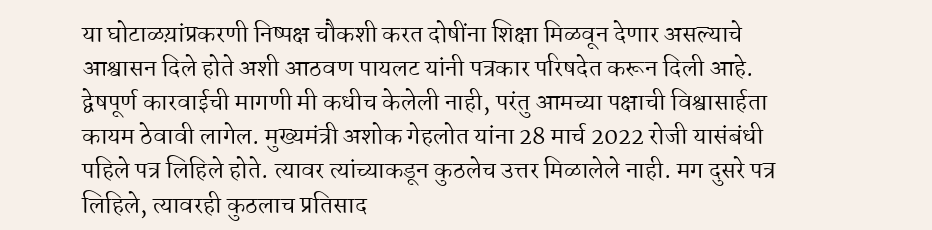या घोटाळय़ांप्रकरणी निष्पक्ष चौकशी करत दोषींना शिक्षा मिळवून देणार असल्याचे आश्वासन दिले होते अशी आठवण पायलट यांनी पत्रकार परिषदेत करून दिली आहे.
द्वेषपूर्ण कारवाईची मागणी मी कधीच केलेली नाही, परंतु आमच्या पक्षाची विश्वासार्हता कायम ठेवावी लागेल. मुख्यमंत्री अशोक गेहलोत यांना 28 मार्च 2022 रोजी यासंबंधी पहिले पत्र लिहिले होते. त्यावर त्यांच्याकडून कुठलेच उत्तर मिळालेले नाही. मग दुसरे पत्र लिहिले, त्यावरही कुठलाच प्रतिसाद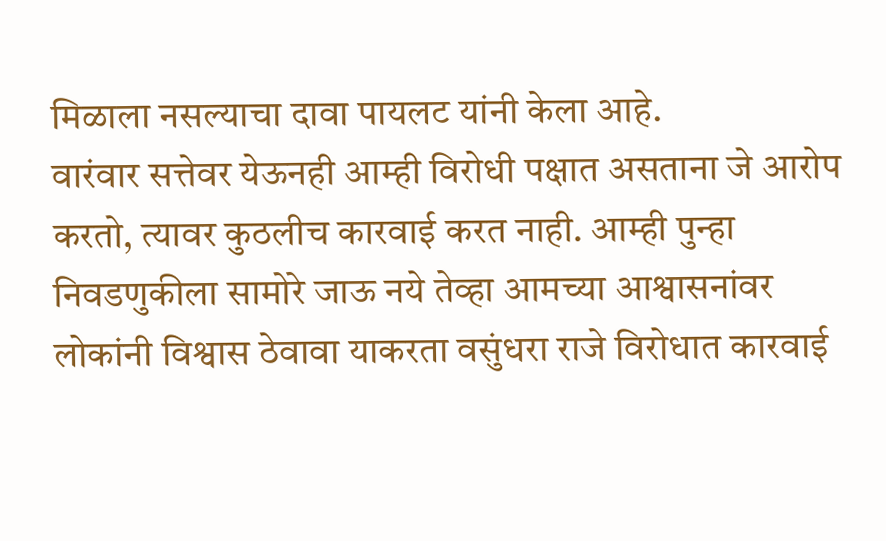मिळाला नसल्याचा दावा पायलट यांनी केला आहे.
वारंवार सत्तेवर येऊनही आम्ही विरोधी पक्षात असताना जे आरोप करतो, त्यावर कुठलीच कारवाई करत नाही. आम्ही पुन्हा निवडणुकीला सामोरे जाऊ नये तेव्हा आमच्या आश्वासनांवर लोकांनी विश्वास ठेवावा याकरता वसुंधरा राजे विरोधात कारवाई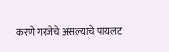करणे गरजेचे असल्याचे पायलट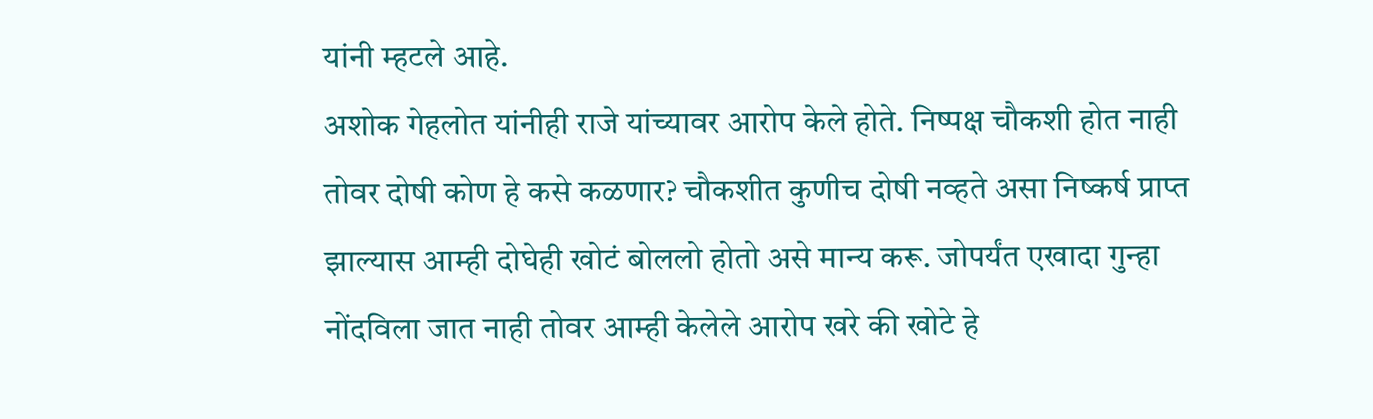यांनी म्हटले आहे.
अशोक गेहलोत यांनीही राजे यांच्यावर आरोप केले होते. निष्पक्ष चौकशी होत नाही तोवर दोषी कोण हे कसे कळणार? चौकशीत कुणीच दोषी नव्हते असा निष्कर्ष प्राप्त झाल्यास आम्ही दोघेही खोटं बोललो होतो असे मान्य करू. जोपर्यंत एखादा गुन्हा नोंदविला जात नाही तोवर आम्ही केलेले आरोप खरे की खोटे हे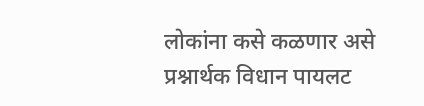लोकांना कसे कळणार असे प्रश्नार्थक विधान पायलट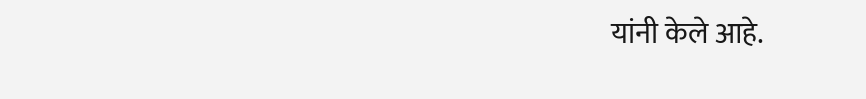यांनी केले आहे.